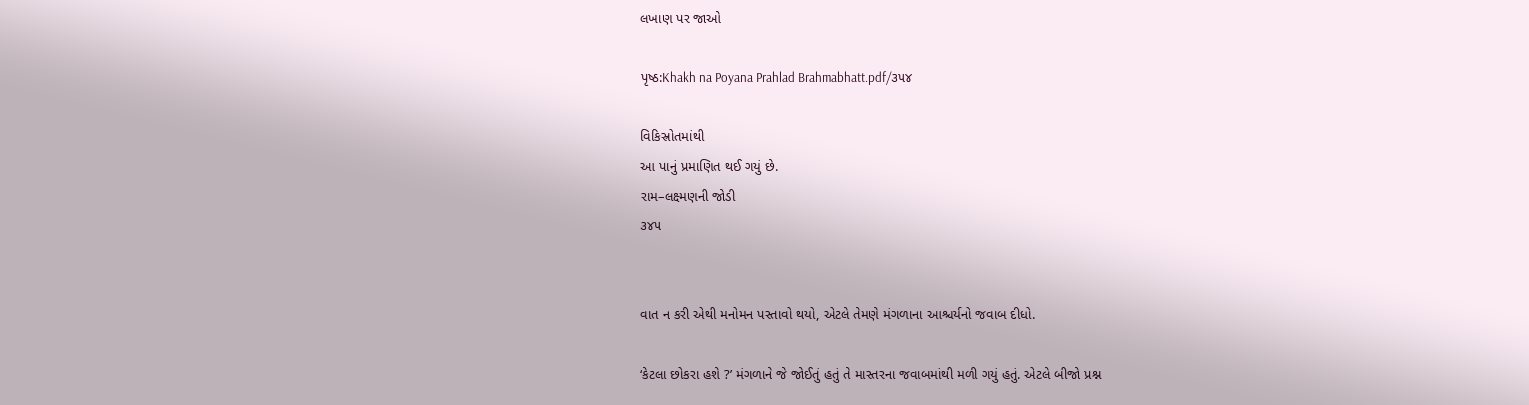લખાણ પર જાઓ

પૃષ્ઠ:Khakh na Poyana Prahlad Brahmabhatt.pdf/૩૫૪

વિકિસ્રોતમાંથી
આ પાનું પ્રમાણિત થઈ ગયું છે.
રામ–લક્ષ્મણની જોડી
૩૪૫


વાત ન કરી એથી મનોમન પસ્તાવો થયો, એટલે તેમણે મંગળાના આશ્ચર્યનો જવાબ દીધો.

‘કેટલા છોકરા હશે ?’ મંગળાને જે જોઈતું હતું તે માસ્તરના જવાબમાંથી મળી ગયું હતું. એટલે બીજો પ્રશ્ન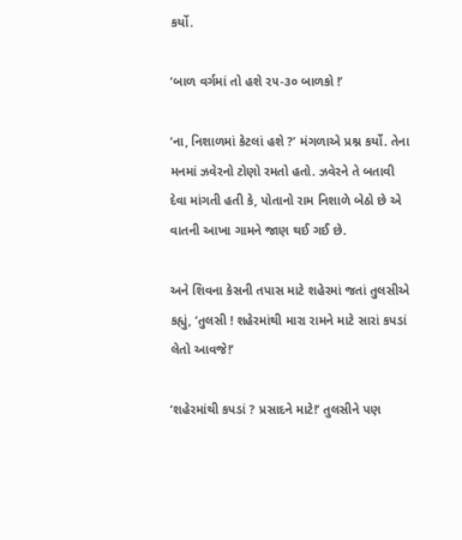કર્યો.

‘બાળ વર્ગમાં તો હશે ૨૫-૩૦ બાળકો !’

‘ના, નિશાળમાં કેટલાં હશે ?’ મંગળાએ પ્રશ્ન કર્યો. તેના મનમાં ઝવેરનો ટોણો રમતો હતો. ઝવેરને તે બતાવી દેવા માંગતી હતી કે, પોતાનો રામ નિશાળે બેઠો છે એ વાતની આખા ગામને જાણ થઈ ગઈ છે.

અને શિવના કેસની તપાસ માટે શહેરમાં જતાં તુલસીએ કહ્યું, ‘તુલસી ! શહેરમાંથી મારા રામને માટે સારાં કપડાં લેતો આવજે!’

‘શહેરમાંથી કપડાં ? પ્રસાદને માટે!’ તુલસીને પણ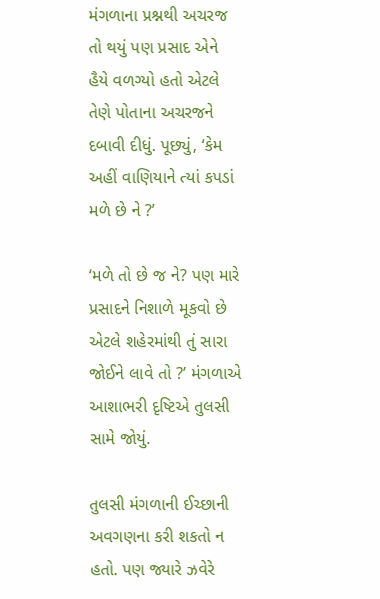મંગળાના પ્રશ્નથી અચરજ તો થયું પણ પ્રસાદ એને હૈયે વળગ્યો હતો એટલે તેણે પોતાના અચરજને દબાવી દીધું. પૂછ્યું, ‘કેમ અહીં વાણિયાને ત્યાં કપડાં મળે છે ને ?’

‘મળે તો છે જ ને? પણ મારે પ્રસાદને નિશાળે મૂકવો છે એટલે શહેરમાંથી તું સારા જોઈને લાવે તો ?’ મંગળાએ આશાભરી દૃષ્ટિએ તુલસી સામે જોયું.

તુલસી મંગળાની ઈચ્છાની અવગણના કરી શકતો ન હતો. પણ જ્યારે ઝવેરે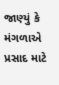જાણ્યું કે મંગળાએ પ્રસાદ માટે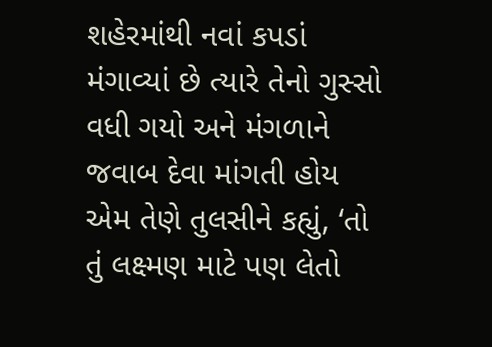શહેરમાંથી નવાં કપડાં મંગાવ્યાં છે ત્યારે તેનો ગુસ્સો વધી ગયો અને મંગળાને જવાબ દેવા માંગતી હોય એમ તેણે તુલસીને કહ્યું, ‘તો તું લક્ષ્મણ માટે પણ લેતો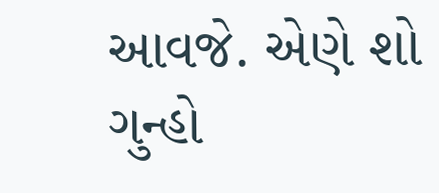આવજે. એણે શો ગુન્હો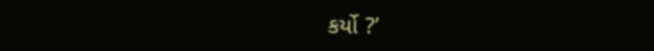કર્યો ?’